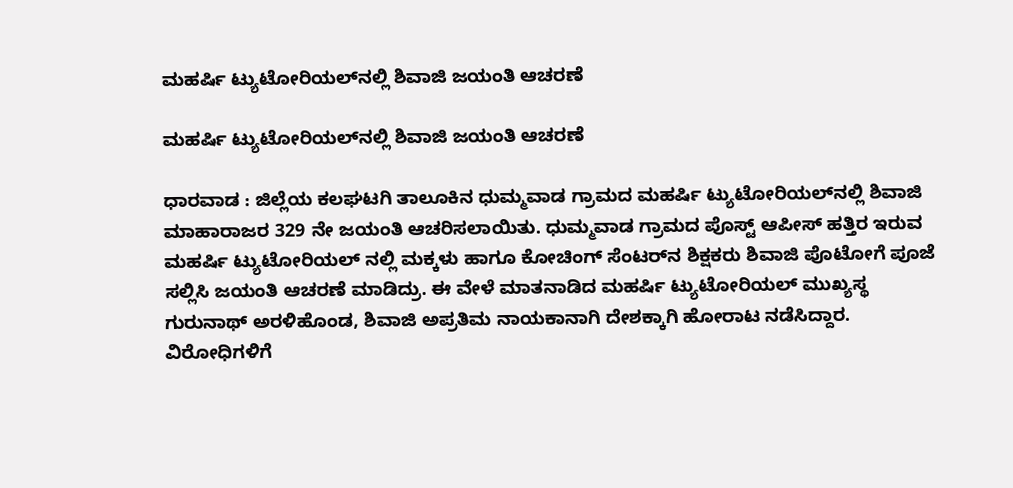ಮಹರ್ಷಿ ಟ್ಯುಟೋರಿಯಲ್‌ನಲ್ಲಿ ಶಿವಾಜಿ ಜಯಂತಿ ಆಚರಣೆ

ಮಹರ್ಷಿ ಟ್ಯುಟೋರಿಯಲ್‌ನಲ್ಲಿ ಶಿವಾಜಿ ಜಯಂತಿ ಆಚರಣೆ

ಧಾರವಾಡ : ಜಿಲ್ಲೆ‌ಯ ಕಲಘಟಗಿ ತಾಲೂಕಿನ ಧುಮ್ಮವಾಡ ಗ್ರಾಮದ ಮಹರ್ಷಿ ಟ್ಯುಟೋರಿಯಲ್‌ನಲ್ಲಿ ಶಿವಾಜಿ ಮಾಹಾರಾಜರ 329 ನೇ ಜಯಂತಿ ಆಚರಿಸಲಾಯಿತು. ಧುಮ್ಮವಾಡ ಗ್ರಾಮದ ಪೊಸ್ಟ್ ಆಪೀಸ್ ಹತ್ತಿರ ಇರುವ ಮಹರ್ಷಿ ಟ್ಯುಟೋರಿಯಲ್ ‌ನಲ್ಲಿ ಮಕ್ಕಳು ಹಾಗೂ ಕೋಚಿಂಗ್ ಸೆಂಟರ್‌ನ ಶಿಕ್ಷಕರು ಶಿವಾಜಿ ಪೊಟೋಗೆ ಪೂಜೆ ಸಲ್ಲಿಸಿ ಜಯಂತಿ ಆಚರಣೆ ಮಾಡಿದ್ರು‌. ಈ ವೇಳೆ ಮಾತನಾಡಿದ ಮಹರ್ಷಿ ಟ್ಯುಟೋರಿಯಲ್ ಮುಖ್ಯಸ್ಥ ಗುರುನಾಥ್ ಅರಳಿಹೊಂಡ, ಶಿವಾಜಿ ಅಪ್ರತಿಮ ನಾಯಕಾನಾಗಿ ದೇಶಕ್ಕಾಗಿ ಹೋರಾಟ ನಡೆಸಿದ್ದಾರ. ವಿರೋಧಿಗಳಿಗೆ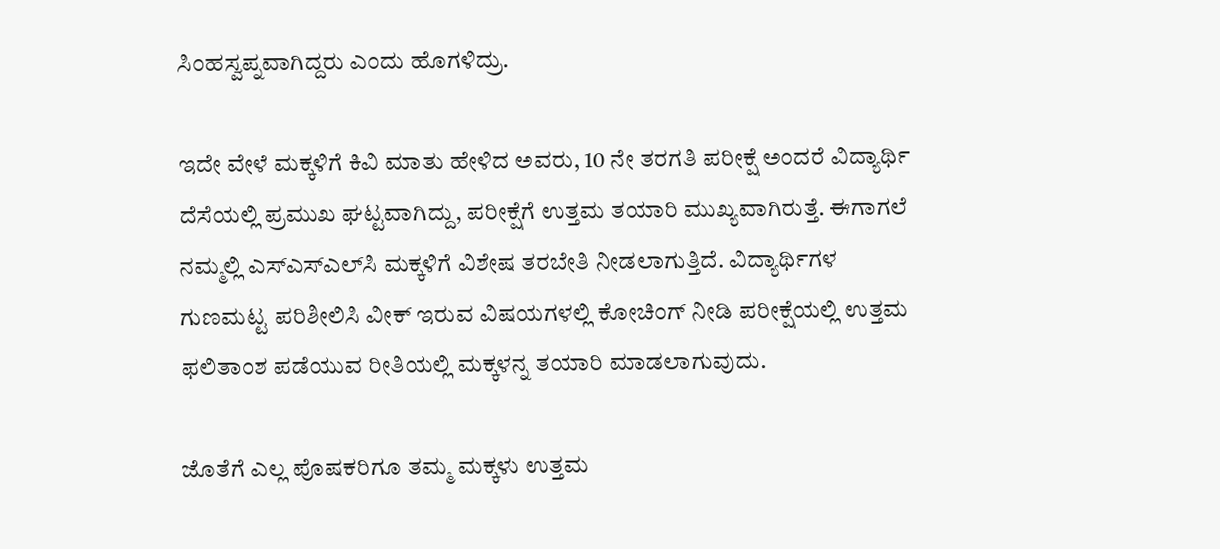ಸಿಂಹಸ್ವಪ್ನವಾಗಿದ್ದರು ಎಂದು ಹೊಗಳಿದ್ರು.

ಇದೇ ವೇಳೆ ಮಕ್ಕಳಿಗೆ ಕಿವಿ ಮಾತು ಹೇಳಿದ ಅವರು, 10 ನೇ ತರಗತಿ ಪರೀಕ್ಷೆ ಅಂದರೆ ವಿದ್ಯಾರ್ಥಿ ದೆಸೆಯಲ್ಲಿ ಪ್ರಮುಖ ಘಟ್ಟವಾಗಿದ್ದು, ಪರೀಕ್ಷೆಗೆ ಉತ್ತಮ ತಯಾರಿ ಮುಖ್ಯವಾಗಿರುತ್ತೆ. ಈಗಾಗಲೆ ನಮ್ಮಲ್ಲಿ ಎಸ್‌ಎಸ್‌ಎಲ್‌ಸಿ ಮಕ್ಕಳಿಗೆ ವಿಶೇಷ ತರಬೇತಿ ನೀಡಲಾಗುತ್ತಿದೆ. ವಿದ್ಯಾರ್ಥಿಗಳ ಗುಣಮಟ್ಟ ಪರಿಶೀಲಿಸಿ ವೀಕ್ ಇರುವ ವಿಷಯಗಳಲ್ಲಿ ಕೋಚಿಂಗ್ ನೀಡಿ ಪರೀಕ್ಷೆಯಲ್ಲಿ ಉತ್ತಮ ಫಲಿತಾಂಶ ಪಡೆಯುವ ರೀತಿಯಲ್ಲಿ ಮಕ್ಕಳನ್ನ ತಯಾರಿ ಮಾಡಲಾಗುವುದು.

ಜೊತೆಗೆ ಎಲ್ಲ ಪೊಷಕರಿಗೂ ತಮ್ಮ ಮಕ್ಕಳು ಉತ್ತಮ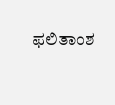ಫಲಿತಾಂಶ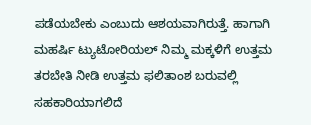ಪಡೆಯಬೇಕು ಎಂಬುದು ಆಶಯವಾಗಿರುತ್ತೆ. ಹಾಗಾಗಿ ಮಹರ್ಷಿ ಟ್ಯುಟೋರಿಯಲ್ ನಿಮ್ಮ ಮಕ್ಕಳಿಗೆ ಉತ್ತಮ ತರಬೇತಿ ನೀಡಿ ಉತ್ತಮ ಫಲಿತಾಂಶ ಬರುವಲ್ಲಿ ಸಹಕಾರಿಯಾಗಲಿದೆ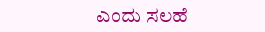ಎಂದು ಸಲಹೆ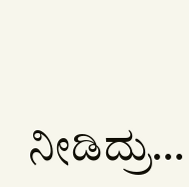ನೀಡಿದ್ರು…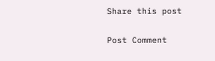Share this post

Post Comment